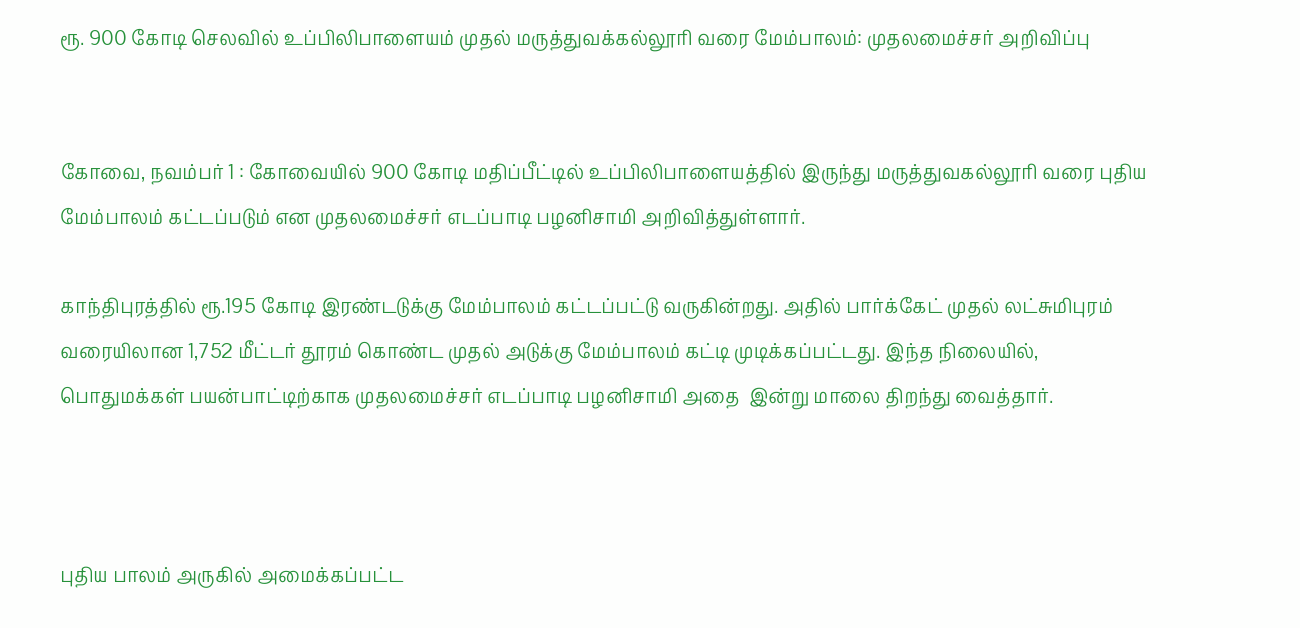ரூ. 900 கோடி செலவில் உப்பிலிபாளையம் முதல் மருத்துவக்கல்லூரி வரை மேம்பாலம்: முதலமைச்சர் அறிவிப்பு


கோவை, நவம்பர் 1 : கோவையில் 900 கோடி மதிப்பீட்டில் உப்பிலிபாளையத்தில் இருந்து மருத்துவகல்லூரி வரை புதிய மேம்பாலம் கட்டப்படும் என முதலமைச்சர் எடப்பாடி பழனிசாமி அறிவித்துள்ளார்.

காந்திபுரத்தில் ரூ.195 கோடி இரண்டடுக்கு மேம்பாலம் கட்டப்பட்டு வருகின்றது. அதில் பார்க்கேட் முதல் லட்சுமிபுரம் வரையிலான 1,752 மீட்டர் தூரம் கொண்ட முதல் அடுக்கு மேம்பாலம் கட்டி முடிக்கப்பட்டது. இந்த நிலையில், பொதுமக்கள் பயன்பாட்டிற்காக முதலமைச்சர் எடப்பாடி பழனிசாமி அதை  இன்று மாலை திறந்து வைத்தார்.



புதிய பாலம் அருகில் அமைக்கப்பட்ட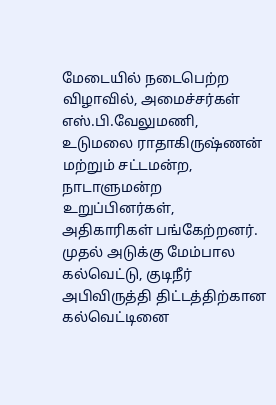மேடையில் நடைபெற்ற விழாவில், அமைச்சர்கள் எஸ்.பி.வேலுமணி, உடுமலை ராதாகிருஷ்ணன்  மற்றும் சட்டமன்ற, நாடாளுமன்ற உறுப்பினர்கள், அதிகாரிகள் பங்கேற்றனர். முதல் அடுக்கு மேம்பால கல்வெட்டு, குடிநீர் அபிவிருத்தி திட்டத்திற்கான கல்வெட்டினை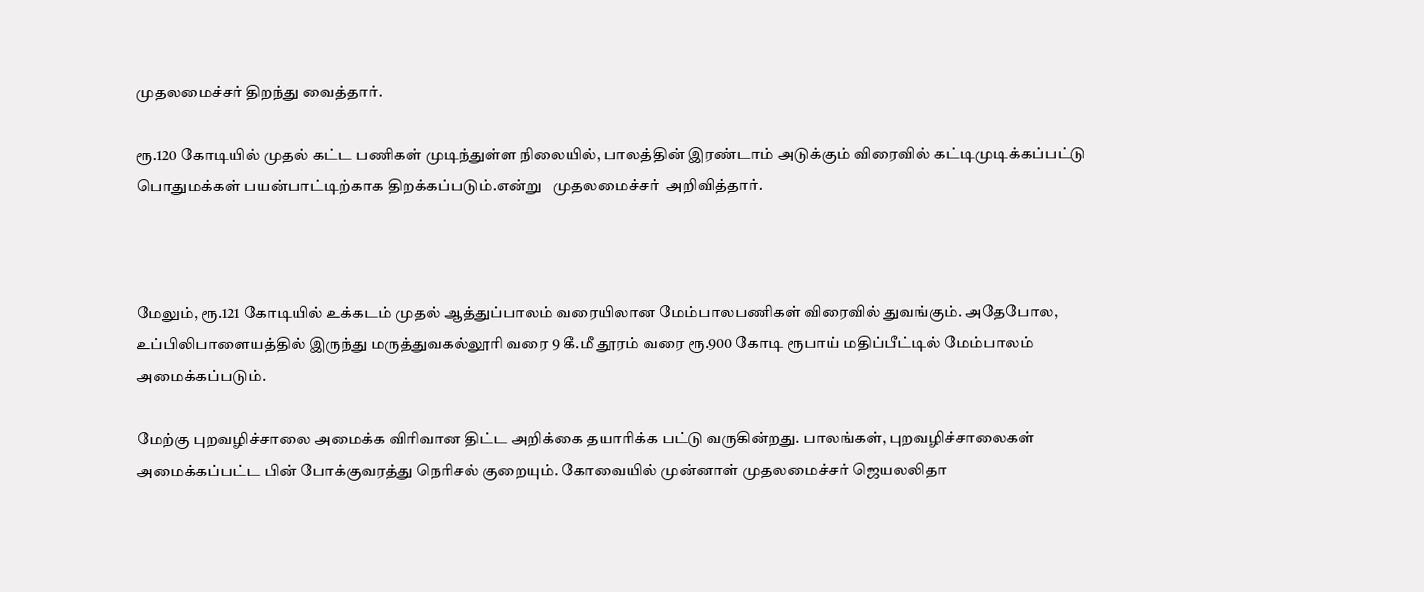முதலமைச்சர் திறந்து வைத்தார்.

ரூ.120 கோடியில் முதல் கட்ட பணிகள் முடிந்துள்ள நிலையில், பாலத்தின் இரண்டாம் அடுக்கும் விரைவில் கட்டிமுடிக்கப்பட்டு பொதுமக்கள் பயன்பாட்டிற்காக திறக்கப்படும்.என்று   முதலமைச்சர்  அறிவித்தார்.



மேலும், ரூ.121 கோடியில் உக்கடம் முதல் ஆத்துப்பாலம் வரையிலான மேம்பாலபணிகள் விரைவில் துவங்கும். அதேபோல, உப்பிலிபாளையத்தில் இருந்து மருத்துவகல்லூரி வரை 9 கீ.மீ தூரம் வரை ரூ.900 கோடி ரூபாய் மதிப்பீட்டில் மேம்பாலம் அமைக்கப்படும்.

மேற்கு புறவழிச்சாலை அமைக்க விரிவான திட்ட அறிக்கை தயாரிக்க பட்டு வருகின்றது. பாலங்கள், புறவழிச்சாலைகள் அமைக்கப்பட்ட பின் போக்குவரத்து நெரிசல் குறையும். கோவையில் முன்னாள் முதலமைச்சர் ஜெயலலிதா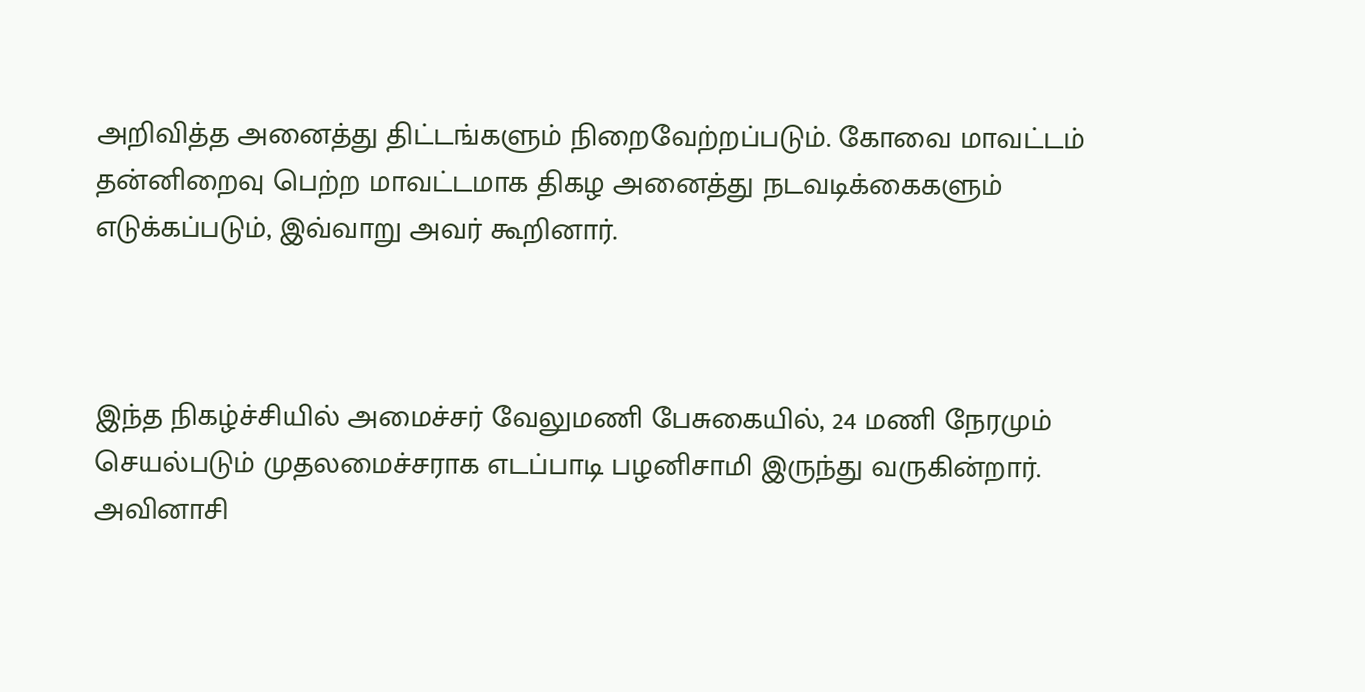அறிவித்த அனைத்து திட்டங்களும் நிறைவேற்றப்படும். கோவை மாவட்டம் தன்னிறைவு பெற்ற மாவட்டமாக திகழ அனைத்து நடவடிக்கைகளும் எடுக்கப்படும், இவ்வாறு அவர் கூறினார்.



இந்த நிகழ்ச்சியில் அமைச்சர் வேலுமணி பேசுகையில், 24 மணி நேரமும் செயல்படும் முதலமைச்சராக எடப்பாடி பழனிசாமி இருந்து வருகின்றார். அவினாசி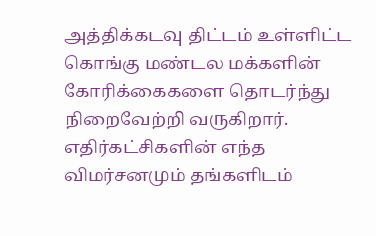அத்திக்கடவு திட்டம் உள்ளிட்ட கொங்கு மண்டல மக்களின் கோரிக்கைகளை தொடர்ந்து நிறைவேற்றி வருகிறார். எதிர்கட்சிகளின் எந்த விமர்சனமும் தங்களிடம்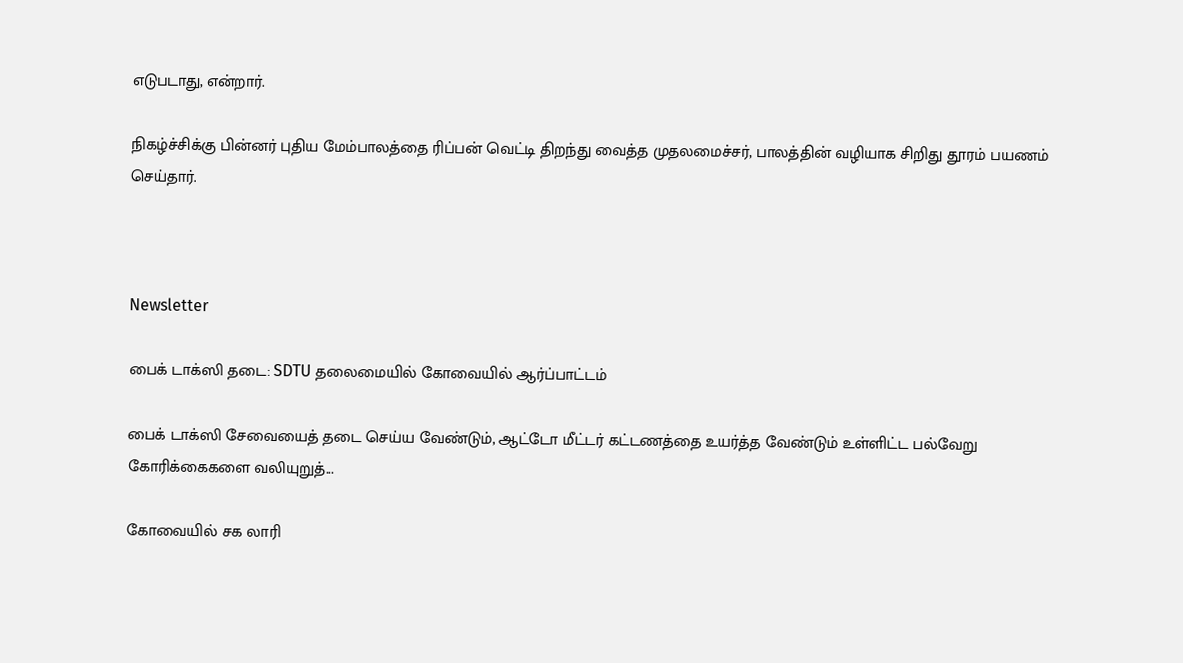எடுபடாது, என்றார்.

நிகழ்ச்சிக்கு பின்னர் புதிய மேம்பாலத்தை ரிப்பன் வெட்டி திறந்து வைத்த முதலமைச்சர், பாலத்தின் வழியாக சிறிது தூரம் பயணம் செய்தார்.



Newsletter

பைக் டாக்ஸி தடை: SDTU தலைமையில் கோவையில் ஆர்ப்பாட்டம்

பைக் டாக்ஸி சேவையைத் தடை செய்ய வேண்டும், ஆட்டோ மீட்டர் கட்டணத்தை உயர்த்த வேண்டும் உள்ளிட்ட பல்வேறு கோரிக்கைகளை வலியுறுத்...

கோவையில் சக லாரி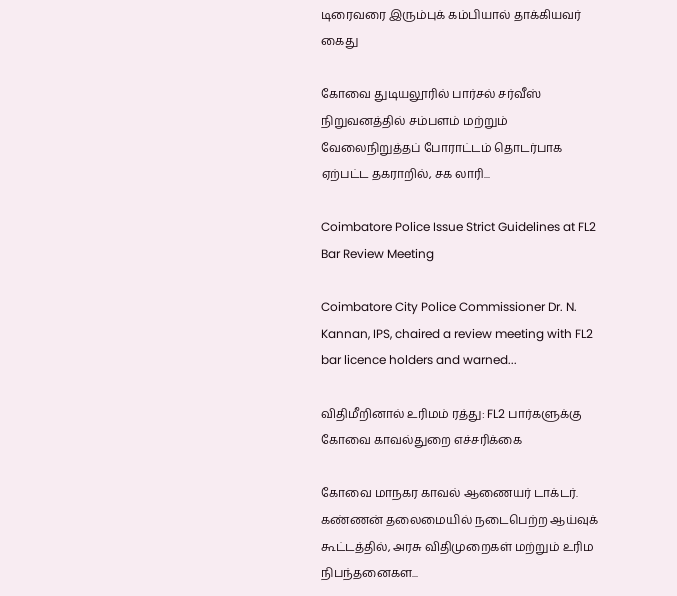டிரைவரை இரும்புக் கம்பியால் தாக்கியவர் கைது

கோவை துடியலூரில் பார்சல் சர்வீஸ் நிறுவனத்தில் சம்பளம் மற்றும் வேலைநிறுத்தப் போராட்டம் தொடர்பாக ஏற்பட்ட தகராறில், சக லாரி...

Coimbatore Police Issue Strict Guidelines at FL2 Bar Review Meeting

Coimbatore City Police Commissioner Dr. N. Kannan, IPS, chaired a review meeting with FL2 bar licence holders and warned...

விதிமீறினால் உரிமம் ரத்து: FL2 பார்களுக்கு கோவை காவல்துறை எச்சரிக்கை

கோவை மாநகர காவல் ஆணையர் டாக்டர். கண்ணன் தலைமையில் நடைபெற்ற ஆய்வுக் கூட்டத்தில், அரசு விதிமுறைகள் மற்றும் உரிம நிபந்தனைகள...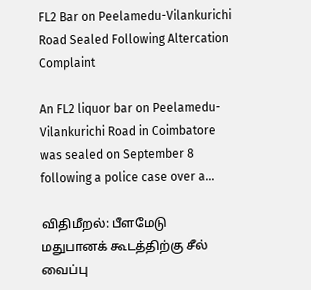FL2 Bar on Peelamedu-Vilankurichi Road Sealed Following Altercation Complaint

An FL2 liquor bar on Peelamedu-Vilankurichi Road in Coimbatore was sealed on September 8 following a police case over a...

விதிமீறல்: பீளமேடு மதுபானக் கூடத்திற்கு சீல் வைப்பு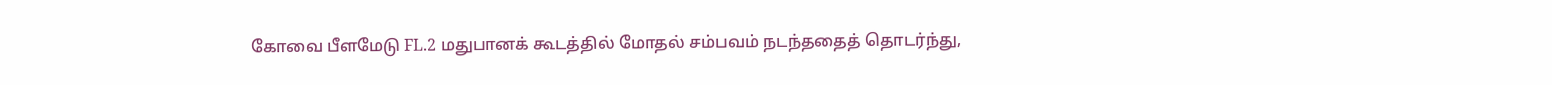கோவை பீளமேடு FL.2 மதுபானக் கூடத்தில் மோதல் சம்பவம் நடந்ததைத் தொடர்ந்து,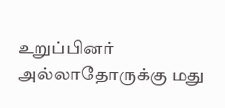உறுப்பினர் அல்லாதோருக்கு மது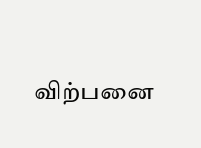விற்பனை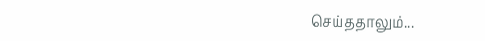செய்ததாலும்...